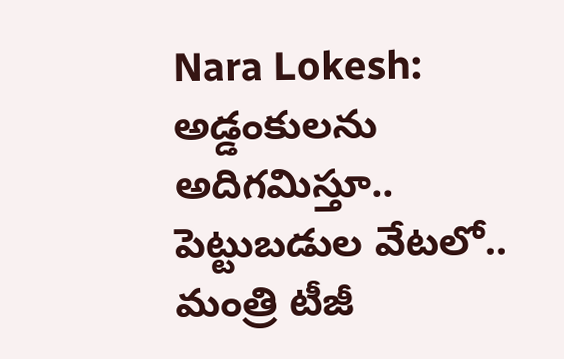Nara Lokesh: అడ్డంకులను అదిగమిస్తూ.. పెట్టుబడుల వేటలో.. మంత్రి టీజీ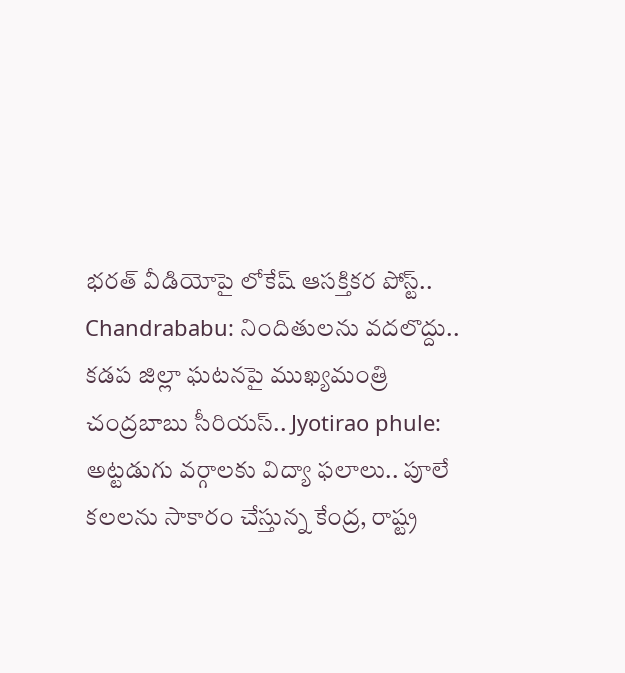భరత్ వీడియోపై లోకేష్ ఆసక్తికర పోస్ట్.. Chandrababu: నిందితులను వదలొద్దు.. కడప జిల్లా ఘటనపై ముఖ్యమంత్రి చంద్రబాబు సీరియస్.. Jyotirao phule: అట్టడుగు వర్గాలకు విద్యా ఫలాలు.. పూలే కలలను సాకారం చేస్తున్న కేంద్ర, రాష్ట్ర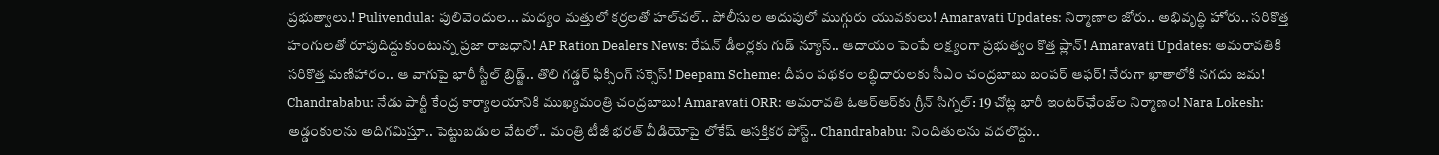ప్రభుత్వాలు.! Pulivendula: పులివెందుల... మద్యం మత్తులో కర్రలతో హల్‌చల్.. పోలీసుల అదుపులో ముగ్గురు యువకులు! Amaravati Updates: నిర్మాణాల జోరు.. అభివృద్ధి హోరు.. సరికొత్త హంగులతో రూపుదిద్దుకుంటున్న ప్రజా రాజధాని! AP Ration Dealers News: రేషన్ డీలర్లకు గుడ్ న్యూస్.. ఆదాయం పెంపే లక్ష్యంగా ప్రభుత్వం కొత్త ప్లాన్! Amaravati Updates: అమరావతికి సరికొత్త మణిహారం.. ఆ వాగుపై భారీ స్టీల్ బ్రిడ్జ్.. తొలి గడ్డర్ ఫిక్సింగ్ సక్సెస్! Deepam Scheme: దీపం పథకం లబ్ధిదారులకు సీఎం చంద్రబాబు బంపర్ ఆఫర్! నేరుగా ఖాతాలోకి నగదు జమ! Chandrababu: నేడు పార్టీ కేంద్ర కార్యాలయానికి ముఖ్యమంత్రి చంద్రబాబు! Amaravati ORR: అమరావతి ఓఆర్‌ఆర్‌కు గ్రీన్ సిగ్నల్: 19 చోట్ల భారీ ఇంటర్‌ఛేంజ్‌ల నిర్మాణం! Nara Lokesh: అడ్డంకులను అదిగమిస్తూ.. పెట్టుబడుల వేటలో.. మంత్రి టీజీ భరత్ వీడియోపై లోకేష్ ఆసక్తికర పోస్ట్.. Chandrababu: నిందితులను వదలొద్దు..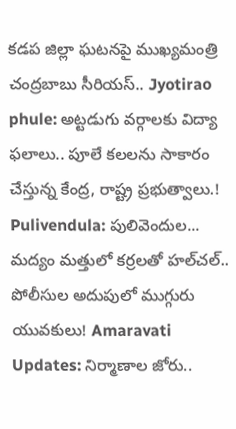కడప జిల్లా ఘటనపై ముఖ్యమంత్రి చంద్రబాబు సీరియస్.. Jyotirao phule: అట్టడుగు వర్గాలకు విద్యా ఫలాలు.. పూలే కలలను సాకారం చేస్తున్న కేంద్ర, రాష్ట్ర ప్రభుత్వాలు.! Pulivendula: పులివెందుల... మద్యం మత్తులో కర్రలతో హల్‌చల్.. పోలీసుల అదుపులో ముగ్గురు యువకులు! Amaravati Updates: నిర్మాణాల జోరు..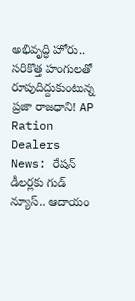అభివృద్ధి హోరు.. సరికొత్త హంగులతో రూపుదిద్దుకుంటున్న ప్రజా రాజధాని! AP Ration Dealers News: రేషన్ డీలర్లకు గుడ్ న్యూస్.. ఆదాయం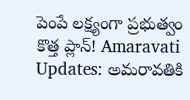పెంపే లక్ష్యంగా ప్రభుత్వం కొత్త ప్లాన్! Amaravati Updates: అమరావతికి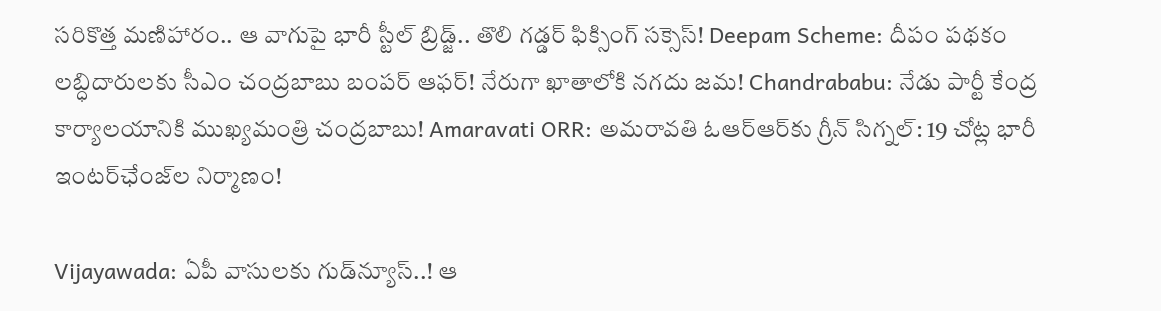సరికొత్త మణిహారం.. ఆ వాగుపై భారీ స్టీల్ బ్రిడ్జ్.. తొలి గడ్డర్ ఫిక్సింగ్ సక్సెస్! Deepam Scheme: దీపం పథకం లబ్ధిదారులకు సీఎం చంద్రబాబు బంపర్ ఆఫర్! నేరుగా ఖాతాలోకి నగదు జమ! Chandrababu: నేడు పార్టీ కేంద్ర కార్యాలయానికి ముఖ్యమంత్రి చంద్రబాబు! Amaravati ORR: అమరావతి ఓఆర్‌ఆర్‌కు గ్రీన్ సిగ్నల్: 19 చోట్ల భారీ ఇంటర్‌ఛేంజ్‌ల నిర్మాణం!

Vijayawada: ఏపీ వాసులకు గుడ్‌న్యూస్..! ఆ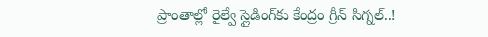ప్రాంతాల్లో రైల్వే స్లైడింగ్‌కు కేంద్రం గ్రీన్ సిగ్నల్..!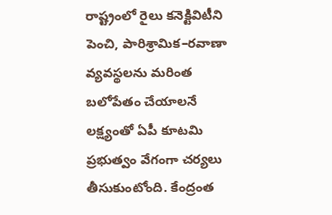రాష్ట్రంలో రైలు కనెక్టివిటీని పెంచి, పారిశ్రామిక–రవాణా వ్యవస్థలను మరింత బలోపేతం చేయాలనే లక్ష్యంతో ఏపీ కూటమి ప్రభుత్వం వేగంగా చర్యలు తీసుకుంటోంది. కేంద్రంత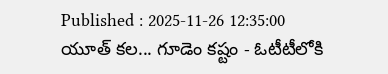Published : 2025-11-26 12:35:00
యూత్ కల... గూడెం కష్టం - ఓటీటీలోకి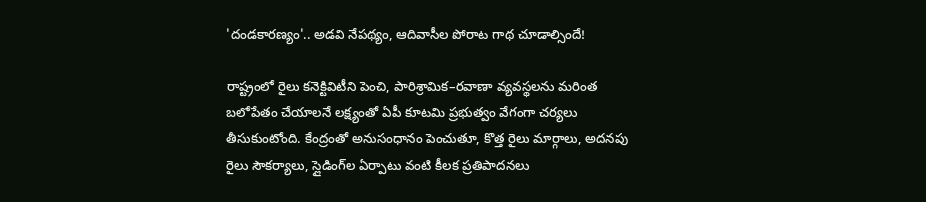'దండకారణ్యం'.. అడవి నేపథ్యం, ఆదివాసీల పోరాట గాథ చూడాల్సిందే!

రాష్ట్రంలో రైలు కనెక్టివిటీని పెంచి, పారిశ్రామిక–రవాణా వ్యవస్థలను మరింత బలోపేతం చేయాలనే లక్ష్యంతో ఏపీ కూటమి ప్రభుత్వం వేగంగా చర్యలు తీసుకుంటోంది. కేంద్రంతో అనుసంధానం పెంచుతూ, కొత్త రైలు మార్గాలు, అదనపు రైలు సౌకర్యాలు, స్లైడింగ్‌ల ఏర్పాటు వంటి కీలక ప్రతిపాదనలు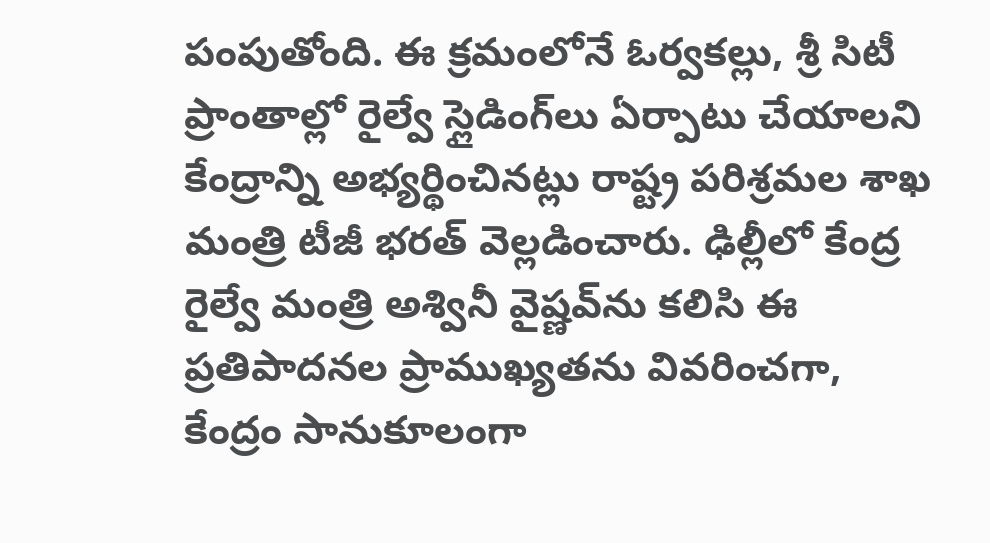పంపుతోంది. ఈ క్రమంలోనే ఓర్వకల్లు, శ్రీ సిటీ ప్రాంతాల్లో రైల్వే స్లైడింగ్‌లు ఏర్పాటు చేయాలని కేంద్రాన్ని అభ్యర్థించినట్లు రాష్ట్ర పరిశ్రమల శాఖ మంత్రి టీజీ భరత్ వెల్లడించారు. ఢిల్లీలో కేంద్ర రైల్వే మంత్రి అశ్వినీ వైష్ణవ్‌ను కలిసి ఈ ప్రతిపాదనల ప్రాముఖ్యతను వివరించగా, కేంద్రం సానుకూలంగా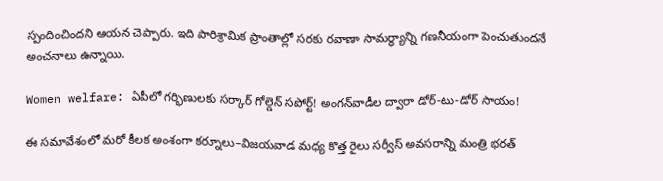స్పందించిందని ఆయన చెప్పారు. ఇది పారిశ్రామిక ప్రాంతాల్లో సరకు రవాణా సామర్థ్యాన్ని గణనీయంగా పెంచుతుందనే అంచనాలు ఉన్నాయి.

Women welfare: ఏపీలో గర్భిణులకు సర్కార్ గోల్డెన్ సపోర్ట్! అంగన్‌వాడీల ద్వారా డోర్-టు-డోర్ సాయం!

ఈ సమావేశంలో మరో కీలక అంశంగా కర్నూలు–విజయవాడ మధ్య కొత్త రైలు సర్వీస్ అవసరాన్ని మంత్రి భరత్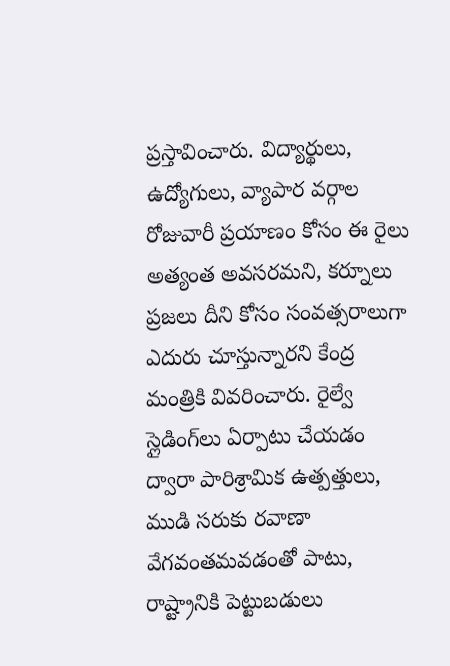ప్రస్తావించారు. విద్యార్థులు, ఉద్యోగులు, వ్యాపార వర్గాల రోజువారీ ప్రయాణం కోసం ఈ రైలు అత్యంత అవసరమని, కర్నూలు ప్రజలు దీని కోసం సంవత్సరాలుగా ఎదురు చూస్తున్నారని కేంద్ర మంత్రికి వివరించారు. రైల్వే స్లైడింగ్‌లు ఏర్పాటు చేయడం ద్వారా పారిశ్రామిక ఉత్పత్తులు, ముడి సరుకు రవాణా వేగవంతమవడంతో పాటు, రాష్ట్రానికి పెట్టుబడులు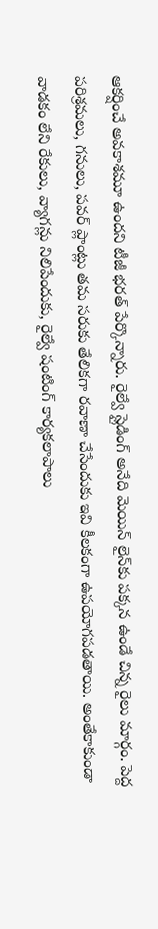ఆకర్షించే అవకాశమూ ఉందని టీజీ భరత్ పేర్కొన్నారు. రైల్వే స్లైడింగ్ అనేది మెయిన్ లైన్‌కు పక్కన ఉండే చిన్న రైలు మార్గం. పెద్ద పరిశ్రమలు, గనులు, పవర్ ప్లాంట్లు తమ సరుకు తేలికగా రవాణా చేసేందుకు ఇవి కీలకంగా ఉపయోగపడతాయి. అంతేకాకుండా వాడకం లేని రేకులు, వ్యాగన్లు నిలిపేందుకు, రైల్వే షంటింగ్ కార్యకలాపాలు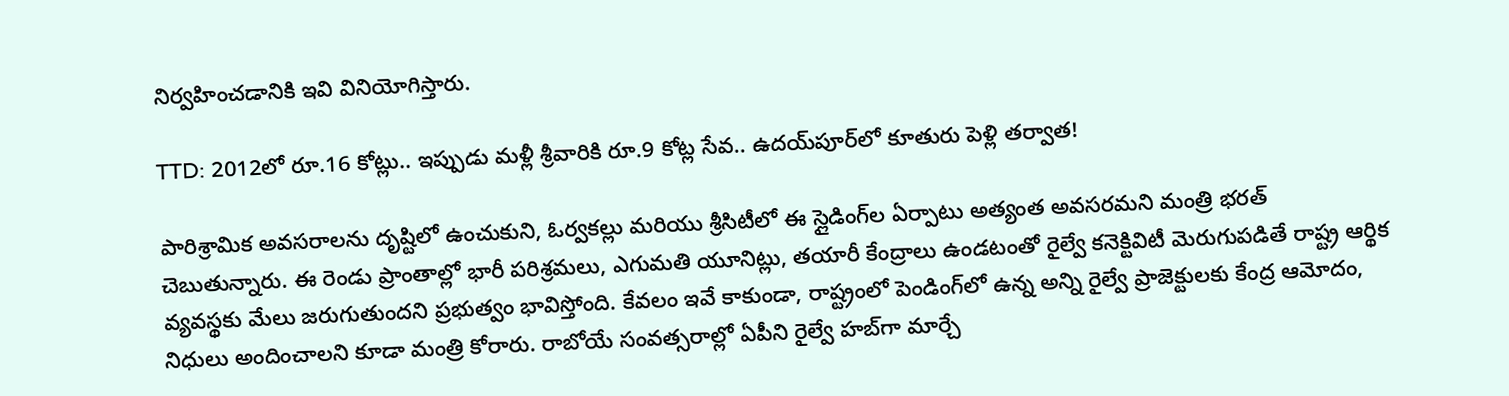నిర్వహించడానికి ఇవి వినియోగిస్తారు.

TTD: 2012లో రూ.16 కోట్లు.. ఇప్పుడు మళ్లీ శ్రీవారికి రూ.9 కోట్ల సేవ.. ఉదయ్‌పూర్‌లో కూతురు పెళ్లి తర్వాత!

పారిశ్రామిక అవసరాలను దృష్టిలో ఉంచుకుని, ఓర్వకల్లు మరియు శ్రీసిటీలో ఈ స్లైడింగ్‌ల ఏర్పాటు అత్యంత అవసరమని మంత్రి భరత్ చెబుతున్నారు. ఈ రెండు ప్రాంతాల్లో భారీ పరిశ్రమలు, ఎగుమతి యూనిట్లు, తయారీ కేంద్రాలు ఉండటంతో రైల్వే కనెక్టివిటీ మెరుగుపడితే రాష్ట్ర ఆర్థిక వ్యవస్థకు మేలు జరుగుతుందని ప్రభుత్వం భావిస్తోంది. కేవలం ఇవే కాకుండా, రాష్ట్రంలో పెండింగ్‌లో ఉన్న అన్ని రైల్వే ప్రాజెక్టులకు కేంద్ర ఆమోదం, నిధులు అందించాలని కూడా మంత్రి కోరారు. రాబోయే సంవత్సరాల్లో ఏపీని రైల్వే హబ్‌గా మార్చే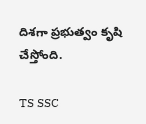దిశగా ప్రభుత్వం కృషి చేస్తోంది.

TS SSC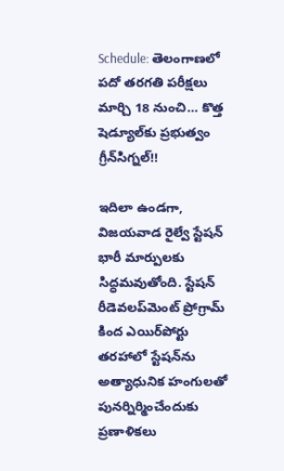Schedule: తెలంగాణలో పదో తరగతి పరీక్షలు మార్చి 18 నుంచి… కొత్త షెడ్యూల్‌కు ప్రభుత్వం గ్రీన్‌సిగ్నల్!!

ఇదిలా ఉండగా, విజయవాడ రైల్వే స్టేషన్ భారీ మార్పులకు సిద్ధమవుతోంది. స్టేషన్ రీడెవలప్‌మెంట్ ప్రోగ్రామ్ కింద ఎయిర్‌పోర్టు తరహాలో స్టేషన్‌ను అత్యాధునిక హంగులతో పునర్నిర్మించేందుకు ప్రణాళికలు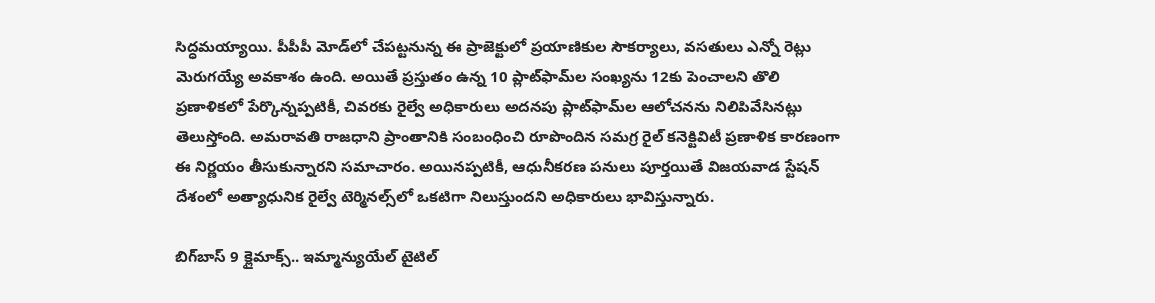సిద్ధమయ్యాయి. పీపీపీ మోడ్‌లో చేపట్టనున్న ఈ ప్రాజెక్టులో ప్రయాణికుల సౌకర్యాలు, వసతులు ఎన్నో రెట్లు మెరుగయ్యే అవకాశం ఉంది. అయితే ప్రస్తుతం ఉన్న 10 ప్లాట్‌ఫామ్‌ల సంఖ్యను 12కు పెంచాలని తొలి ప్రణాళికలో పేర్కొన్నప్పటికీ, చివరకు రైల్వే అధికారులు అదనపు ప్లాట్‌ఫామ్‌ల ఆలోచనను నిలిపివేసినట్లు తెలుస్తోంది. అమరావతి రాజధాని ప్రాంతానికి సంబంధించి రూపొందిన సమగ్ర రైల్ కనెక్టివిటీ ప్రణాళిక కారణంగా ఈ నిర్ణయం తీసుకున్నారని సమాచారం. అయినప్పటికీ, ఆధునీకరణ పనులు పూర్తయితే విజయవాడ స్టేషన్ దేశంలో అత్యాధునిక రైల్వే టెర్మినల్స్‌లో ఒకటిగా నిలుస్తుందని అధికారులు భావిస్తున్నారు.

బిగ్‌బాస్ 9 క్లైమాక్స్.. ఇమ్మాన్యుయేల్ టైటిల్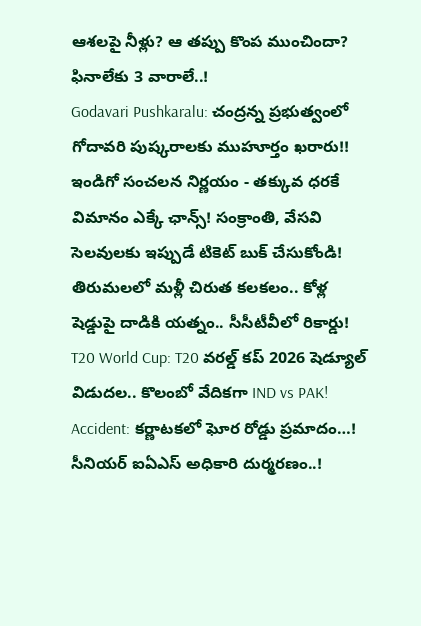ఆశలపై నీళ్లు? ఆ తప్పు కొంప ముంచిందా? ఫినాలేకు 3 వారాలే..!
Godavari Pushkaralu: చంద్రన్న ప్రభుత్వంలో గోదావరి పుష్కరాలకు ముహూర్తం ఖరారు!!
ఇండిగో సంచలన నిర్ణయం - తక్కువ ధరకే విమానం ఎక్కే ఛాన్స్! సంక్రాంతి, వేసవి సెలవులకు ఇప్పుడే టికెట్ బుక్ చేసుకోండి!
తిరుమలలో మళ్లీ చిరుత కలకలం.. కోళ్ల షెడ్డుపై దాడికి యత్నం.. సీసీటీవీలో రికార్డు!
T20 World Cup: T20 వరల్డ్ కప్ 2026 షెడ్యూల్ విడుదల.. కొలంబో వేదికగా IND vs PAK!
Accident: కర్ణాటకలో ఘోర రోడ్డు ప్రమాదం…! సీనియర్ ఐఏఎస్ అధికారి దుర్మరణం..!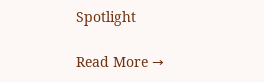Spotlight

Read More →